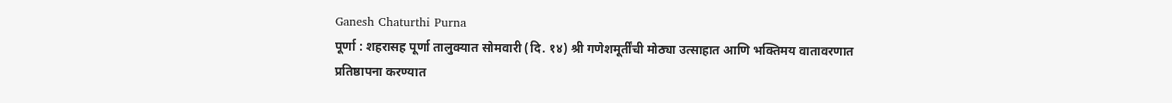Ganesh Chaturthi Purna
पूर्णा : शहरासह पूर्णा तालुक्यात सोमवारी (दि. १४) श्री गणेशमूर्तींची मोठ्या उत्साहात आणि भक्तिमय वातावरणात प्रतिष्ठापना करण्यात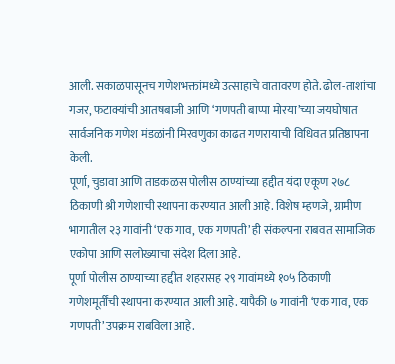आली. सकाळपासूनच गणेशभक्तांमध्ये उत्साहाचे वातावरण होते. ढोल-ताशांचा गजर, फटाक्यांची आतषबाजी आणि ‘गणपती बाप्पा मोरया’च्या जयघोषात सार्वजनिक गणेश मंडळांनी मिरवणुका काढत गणरायाची विधिवत प्रतिष्ठापना केली.
पूर्णा, चुडावा आणि ताडकळस पोलीस ठाण्यांच्या हद्दीत यंदा एकूण २७८ ठिकाणी श्री गणेशाची स्थापना करण्यात आली आहे. विशेष म्हणजे, ग्रामीण भागातील २३ गावांनी ‘एक गाव, एक गणपती’ ही संकल्पना राबवत सामाजिक एकोपा आणि सलोख्याचा संदेश दिला आहे.
पूर्णा पोलीस ठाण्याच्या हद्दीत शहरासह २९ गावांमध्ये १०५ ठिकाणी गणेशमूर्तींची स्थापना करण्यात आली आहे. यापैकी ७ गावांनी ‘एक गाव, एक गणपती’ उपक्रम राबविला आहे.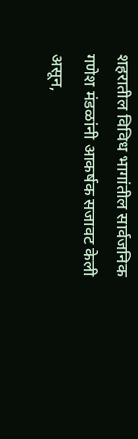शहरातील विविध भागांतील सार्वजनिक गणेश मंडळांनी आकर्षक सजावट केली असून,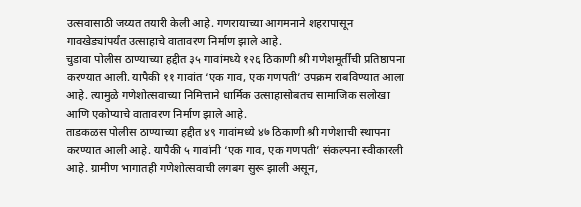उत्सवासाठी जय्यत तयारी केली आहे. गणरायाच्या आगमनाने शहरापासून गावखेड्यांपर्यंत उत्साहाचे वातावरण निर्माण झाले आहे.
चुडावा पोलीस ठाण्याच्या हद्दीत ३५ गावांमध्ये १२६ ठिकाणी श्री गणेशमूर्तींची प्रतिष्ठापना करण्यात आली. यापैकी ११ गावांत ‘एक गाव, एक गणपती’ उपक्रम राबविण्यात आला आहे. त्यामुळे गणेशोत्सवाच्या निमित्ताने धार्मिक उत्साहासोबतच सामाजिक सलोखा आणि एकोप्याचे वातावरण निर्माण झाले आहे.
ताडकळस पोलीस ठाण्याच्या हद्दीत ४९ गावांमध्ये ४७ ठिकाणी श्री गणेशाची स्थापना करण्यात आली आहे. यापैकी ५ गावांनी ‘एक गाव, एक गणपती’ संकल्पना स्वीकारली आहे. ग्रामीण भागातही गणेशोत्सवाची लगबग सुरू झाली असून,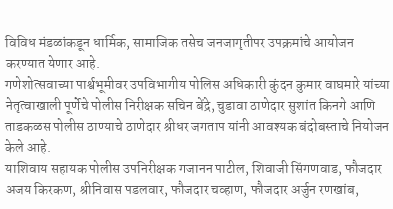विविध मंडळांकडून धार्मिक, सामाजिक तसेच जनजागृतीपर उपक्रमांचे आयोजन करण्यात येणार आहे.
गणेशोत्सवाच्या पार्श्वभूमीवर उपविभागीय पोलिस अधिकारी कुंदन कुमार वाघमारे यांच्या नेतृत्वाखाली पूर्णेचे पोलीस निरीक्षक सचिन बेंद्रे, चुडावा ठाणेदार सुशांत किनगे आणि ताडकळस पोलीस ठाण्याचे ठाणेदार श्रीधर जगताप यांनी आवश्यक बंदोबस्ताचे नियोजन केले आहे.
याशिवाय सहायक पोलीस उपनिरीक्षक गजानन पाटील, शिवाजी सिंगणवाड, फौजदार अजय किरकण, श्रीनिवास पडलवार, फौजदार चव्हाण, फौजदार अर्जुन रणखांब,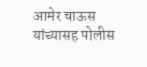आमेर चाऊस यांच्यासह पोलीस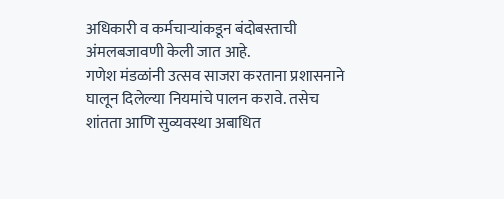अधिकारी व कर्मचाऱ्यांकडून बंदोबस्ताची अंमलबजावणी केली जात आहे.
गणेश मंडळांनी उत्सव साजरा करताना प्रशासनाने घालून दिलेल्या नियमांचे पालन करावे. तसेच शांतता आणि सुव्यवस्था अबाधित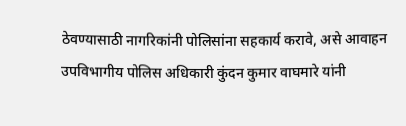ठेवण्यासाठी नागरिकांनी पोलिसांना सहकार्य करावे, असे आवाहन उपविभागीय पोलिस अधिकारी कुंदन कुमार वाघमारे यांनी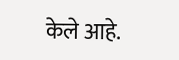केले आहे.